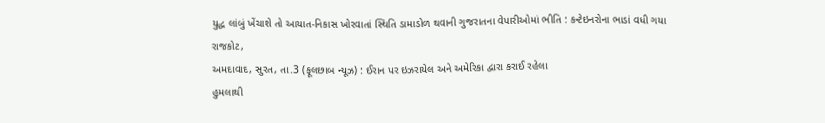યુદ્ધ લાંબું ખેંચાશે તો આયાત-નિકાસ ખોરવાતાં સ્થિતિ ડામાડોળ થવાની ગુજરાતના વેપારીઓમાં ભીતિ : કન્ટેઇનરોના ભાડાં વધી ગયા
રાજકોટ,
અમદાવાદ, સુરત, તા.3 (ફૂલછાબ ન્યૂઝ) : ઈરાન પર ઇઝરાયેલ અને અમેરિકા દ્વારા કરાઈ રહેલા
હુમલાથી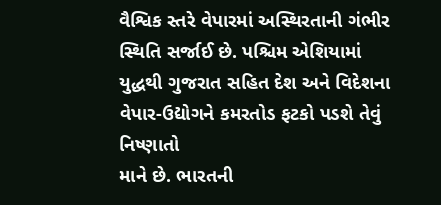વૈશ્વિક સ્તરે વેપારમાં અસ્થિરતાની ગંભીર સ્થિતિ સર્જાઈ છે. પશ્ચિમ એશિયામાં
યુદ્ધથી ગુજરાત સહિત દેશ અને વિદેશના વેપાર-ઉદ્યોગને કમરતોડ ફટકો પડશે તેવું નિષ્ણાતો
માને છે. ભારતની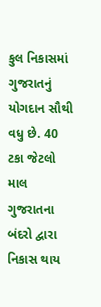કુલ નિકાસમાં ગુજરાતનું યોગદાન સૌથી વધુ છે. 40 ટકા જેટલો માલ ગુજરાતના
બંદરો દ્વારા નિકાસ થાય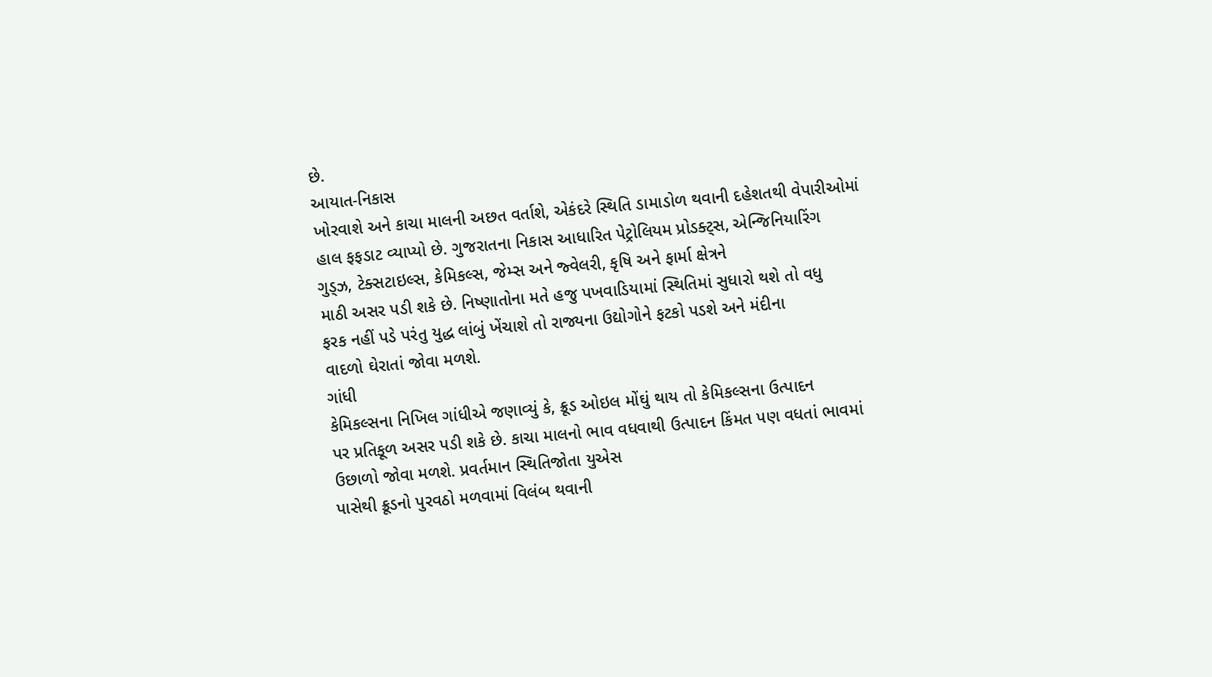છે.
આયાત-નિકાસ
ખોરવાશે અને કાચા માલની અછત વર્તાશે, એકંદરે સ્થિતિ ડામાડોળ થવાની દહેશતથી વેપારીઓમાં
હાલ ફફડાટ વ્યાપ્યો છે. ગુજરાતના નિકાસ આધારિત પેટ્રોલિયમ પ્રોડક્ટ્સ, એન્જિનિયારિંગ
ગુડ્ઝ, ટેક્સટાઇલ્સ, કેમિકલ્સ, જેમ્સ અને જ્વેલરી, કૃષિ અને ફાર્મા ક્ષેત્રને
માઠી અસર પડી શકે છે. નિષ્ણાતોના મતે હજુ પખવાડિયામાં સ્થિતિમાં સુધારો થશે તો વધુ
ફરક નહીં પડે પરંતુ યુદ્ધ લાંબું ખેંચાશે તો રાજ્યના ઉદ્યોગોને ફટકો પડશે અને મંદીના
વાદળો ઘેરાતાં જોવા મળશે.
ગાંધી
કેમિકલ્સના નિખિલ ગાંધીએ જણાવ્યું કે, ક્રૂડ ઓઇલ મોંઘું થાય તો કેમિકલ્સના ઉત્પાદન
પર પ્રતિકૂળ અસર પડી શકે છે. કાચા માલનો ભાવ વધવાથી ઉત્પાદન કિંમત પણ વધતાં ભાવમાં ઉછાળો જોવા મળશે. પ્રવર્તમાન સ્થિતિજોતા યુએસ
પાસેથી ક્રૂડનો પુરવઠો મળવામાં વિલંબ થવાની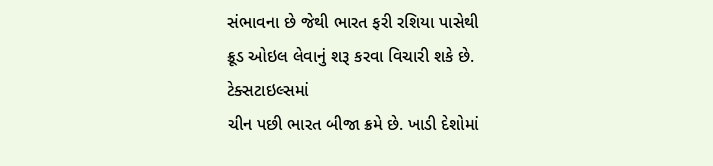સંભાવના છે જેથી ભારત ફરી રશિયા પાસેથી
ક્રૂડ ઓઇલ લેવાનું શરૂ કરવા વિચારી શકે છે.
ટેક્સટાઇલ્સમાં
ચીન પછી ભારત બીજા ક્રમે છે. ખાડી દેશોમાં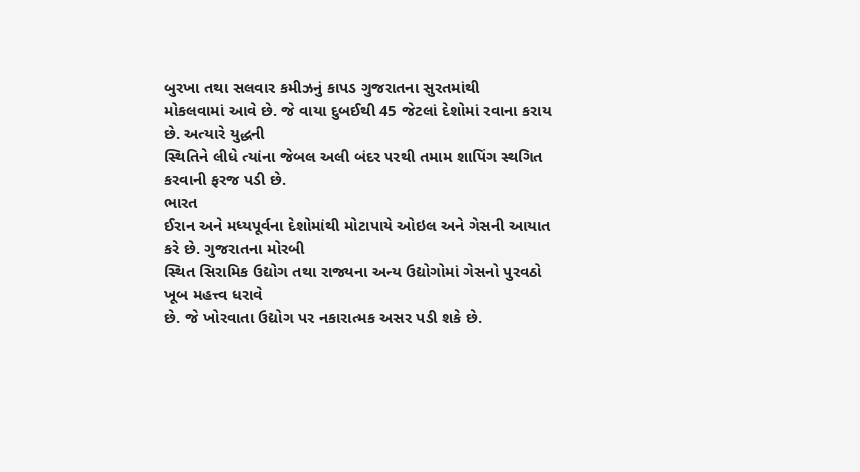બુરખા તથા સલવાર કમીઝનું કાપડ ગુજરાતના સુરતમાંથી
મોકલવામાં આવે છે. જે વાયા દુબઈથી 45 જેટલાં દેશોમાં રવાના કરાય છે. અત્યારે યુદ્ધની
સ્થિતિને લીધે ત્યાંના જેબલ અલી બંદર પરથી તમામ શાપિંગ સ્થગિત કરવાની ફરજ પડી છે.
ભારત
ઈરાન અને મધ્યપૂર્વના દેશોમાંથી મોટાપાયે ઓઇલ અને ગેસની આયાત કરે છે. ગુજરાતના મોરબી
સ્થિત સિરામિક ઉદ્યોગ તથા રાજ્યના અન્ય ઉદ્યોગોમાં ગેસનો પુરવઠો ખૂબ મહત્ત્વ ધરાવે
છે. જે ખોરવાતા ઉદ્યોગ પર નકારાત્મક અસર પડી શકે છે.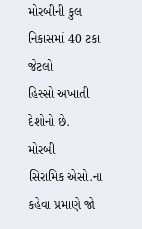મોરબીની કુલ નિકાસમાં 40 ટકા જેટલો
હિસ્સો અખાતી દેશોનો છે.
મોરબી
સિરામિક એસો.ના કહેવા પ્રમાણે જો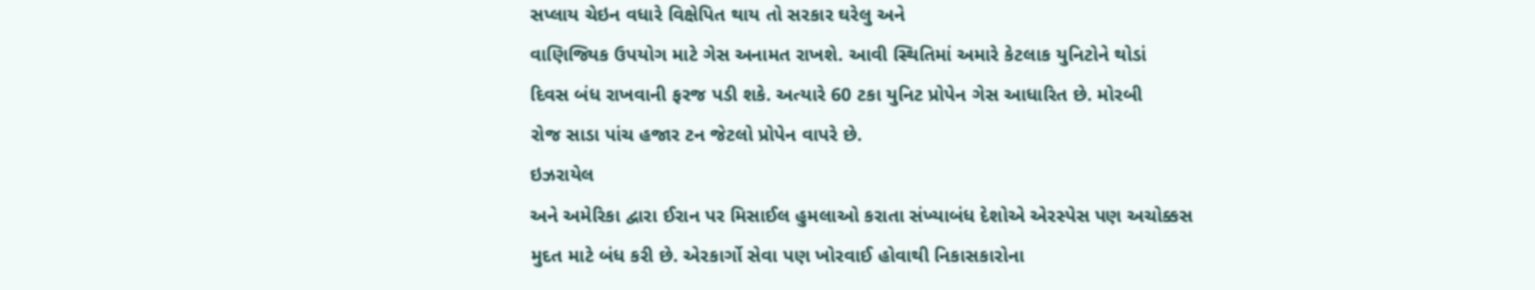સપ્લાય ચેઇન વધારે વિક્ષેપિત થાય તો સરકાર ઘરેલુ અને
વાણિજ્યિક ઉપયોગ માટે ગેસ અનામત રાખશે. આવી સ્થિતિમાં અમારે કેટલાક યુનિટોને થોડાં
દિવસ બંધ રાખવાની ફરજ પડી શકે. અત્યારે 60 ટકા યુનિટ પ્રોપેન ગેસ આધારિત છે. મોરબી
રોજ સાડા પાંચ હજાર ટન જેટલો પ્રોપેન વાપરે છે.
ઇઝરાયેલ
અને અમેરિકા દ્વારા ઈરાન પર મિસાઈલ હુમલાઓ કરાતા સંખ્યાબંધ દેશોએ એરસ્પેસ પણ અચોક્કસ
મુદત માટે બંધ કરી છે. એરકાર્ગો સેવા પણ ખોરવાઈ હોવાથી નિકાસકારોના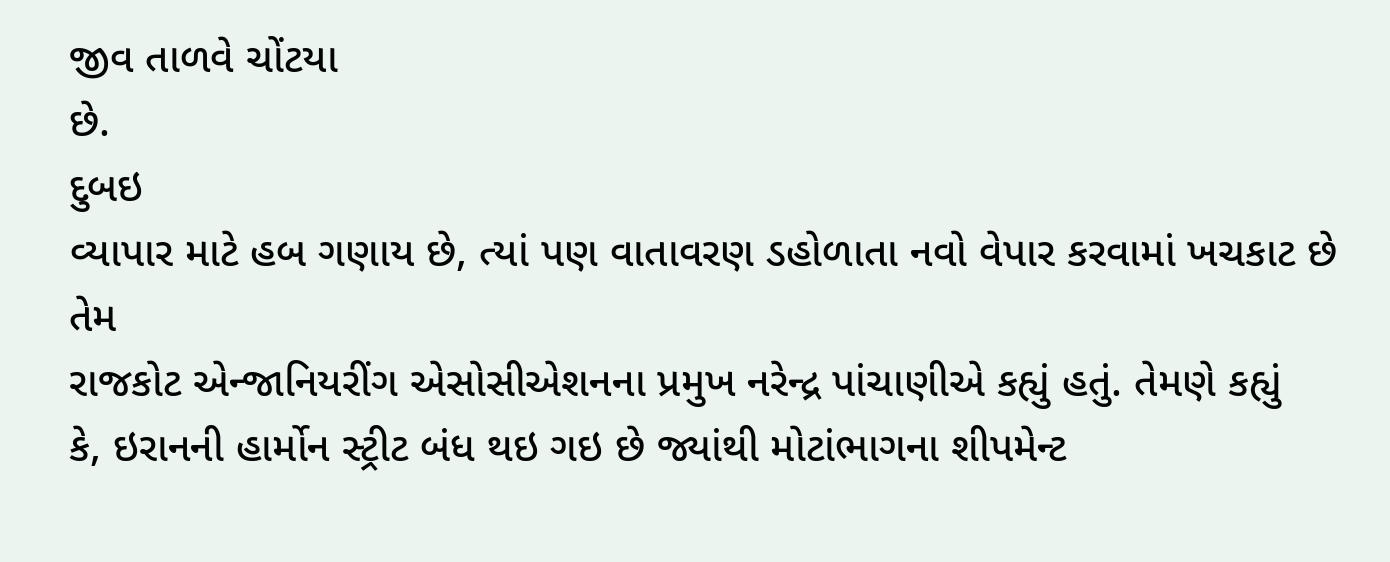જીવ તાળવે ચોંટયા
છે.
દુબઇ
વ્યાપાર માટે હબ ગણાય છે, ત્યાં પણ વાતાવરણ ડહોળાતા નવો વેપાર કરવામાં ખચકાટ છે તેમ
રાજકોટ એન્જાનિયરીંગ એસોસીએશનના પ્રમુખ નરેન્દ્ર પાંચાણીએ કહ્યું હતું. તેમણે કહ્યું
કે, ઇરાનની હાર્મોન સ્ટ્રીટ બંધ થઇ ગઇ છે જ્યાંથી મોટાંભાગના શીપમેન્ટ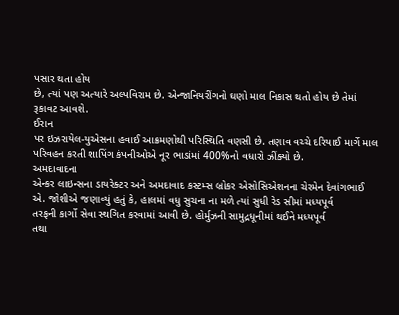પસાર થતા હોય
છે, ત્યાં પણ અત્યારે અલ્પવિરામ છે. એન્જાનિયરીંગનો ઘણો માલ નિકાસ થતો હોય છે તેમાં
રૂકાવટ આવશે.
ઈરાન
પર ઇઝરાયેલ-યુએસના હવાઈ આક્રમણોથી પરિસ્થિતિ વણસી છે. તણાવ વચ્ચે દરિયાઈ માર્ગે માલ
પરિવહન કરતી શાપિંગ કંપનીઓએ નૂર ભાડાંમાં 400%નો વધારો ઝીંક્યો છે.
અમદાવાદના
એન્કર લાઇન્સના ડાયરેક્ટર અને અમદાવાદ કસ્ટમ્સ બ્રોકર એસોસિએશનના ચેરમેન દેવાંગભાઈ
એ. જોશીએ જણાવ્યું હતું કે, હાલમાં વધુ સુચના ના મળે ત્યાં સુધી રેડ સીમાં મધ્યપૂર્વ
તરફની કાર્ગો સેવા સ્થગિત કરવામાં આવી છે. હોર્મુઝની સામુદ્રધૂનીમાં થઈને મધ્યપૂર્વ
તથા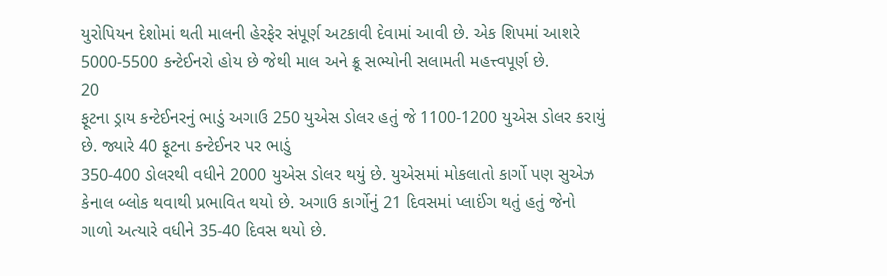યુરોપિયન દેશોમાં થતી માલની હેરફેર સંપૂર્ણ અટકાવી દેવામાં આવી છે. એક શિપમાં આશરે
5000-5500 કન્ટેઈનરો હોય છે જેથી માલ અને ક્રૂ સભ્યોની સલામતી મહત્ત્વપૂર્ણ છે.
20
ફૂટના ડ્રાય કન્ટેઈનરનું ભાડું અગાઉ 250 યુએસ ડોલર હતું જે 1100-1200 યુએસ ડોલર કરાયું
છે. જ્યારે 40 ફૂટના કન્ટેઈનર પર ભાડું
350-400 ડોલરથી વધીને 2000 યુએસ ડોલર થયું છે. યુએસમાં મોકલાતો કાર્ગો પણ સુએઝ
કેનાલ બ્લોક થવાથી પ્રભાવિત થયો છે. અગાઉ કાર્ગોનું 21 દિવસમાં પ્લાઈંગ થતું હતું જેનો
ગાળો અત્યારે વધીને 35-40 દિવસ થયો છે.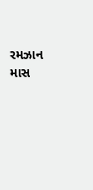રમઝાન માસ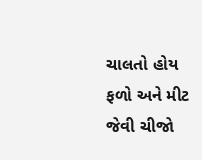ચાલતો હોય ફળો અને મીટ જેવી ચીજો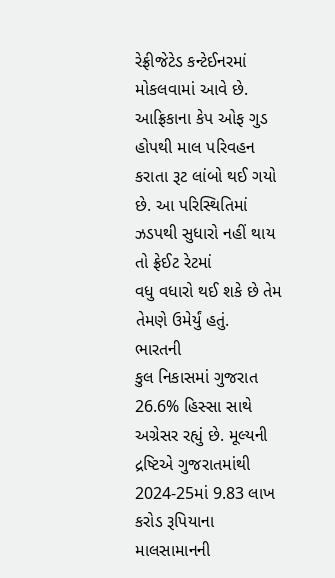રેફ્રીજેટેડ કન્ટેઈનરમાં મોકલવામાં આવે છે. આફ્રિકાના કેપ ઓફ ગુડ હોપથી માલ પરિવહન
કરાતા રૂટ લાંબો થઈ ગયો છે. આ પરિસ્થિતિમાં ઝડપથી સુધારો નહીં થાય તો ફ્રેઈટ રેટમાં
વધુ વધારો થઈ શકે છે તેમ તેમણે ઉમેર્યું હતું.
ભારતની
કુલ નિકાસમાં ગુજરાત 26.6% હિસ્સા સાથે અગ્રેસર રહ્યું છે. મૂલ્યની દ્રષ્ટિએ ગુજરાતમાંથી
2024-25માં 9.83 લાખ કરોડ રૂપિયાના માલસામાનની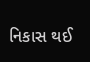નિકાસ થઈ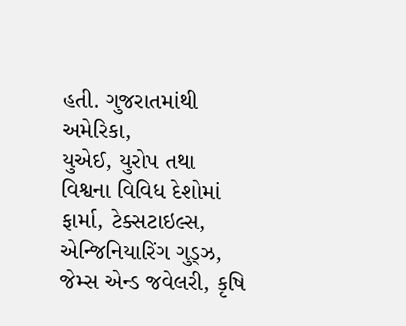હતી. ગુજરાતમાંથી અમેરિકા,
યુએઈ, યુરોપ તથા વિશ્વના વિવિધ દેશોમાં ફાર્મા, ટેક્સટાઇલ્સ, એન્જિનિયારિંગ ગુડ્ઝ,
જેમ્સ એન્ડ જવેલરી, કૃષિ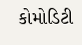કોમોડિટી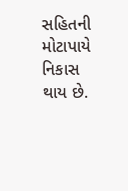સહિતની મોટાપાયે નિકાસ થાય છે.